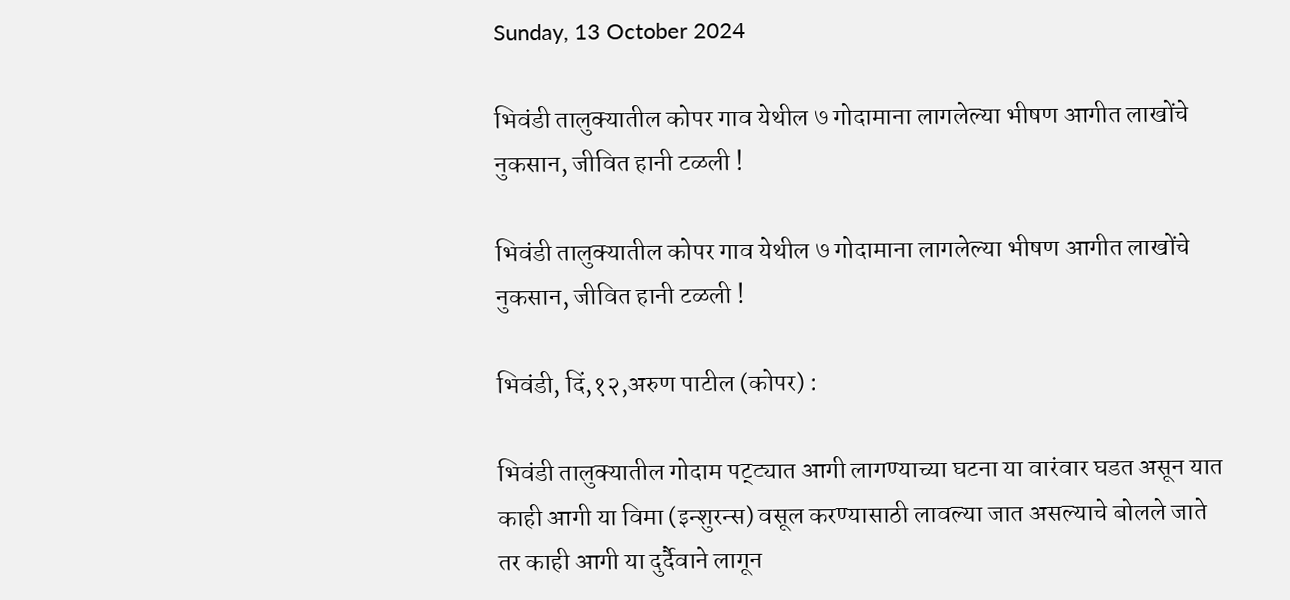Sunday, 13 October 2024

भिवंडी तालुक्यातील कोपर गाव येथील ७ गोदामाना लागलेल्या भीषण आगीत लाखोंचे नुकसान, जीवित हानी टळली !

भिवंडी तालुक्यातील कोपर गाव येथील ७ गोदामाना लागलेल्या भीषण आगीत लाखोंचे नुकसान, जीवित हानी टळली !

भिवंडी, दिं,१२,अरुण पाटील (कोपर) :

भिवंडी तालुक्यातील गोदाम पट्ट्यात आगी लागण्याच्या घटना या वारंवार घडत असून यात काही आगी या विमा (इन्शुरन्स) वसूल करण्यासाठी लावल्या जात असल्याचे बोलले जाते तर काही आगी या दुर्दैवाने लागून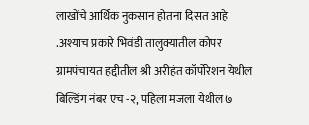लाखोंचे आर्थिक नुकसान होतना दिसत आहे .अश्याच प्रकारे भिवंडी तालुक्यातील कोपर ग्रामपंचायत हद्दीतील श्री अरीहंत कॉर्पोरेशन येथील बिल्डिंग नंबर एच -२, पहिला मजला येथील ७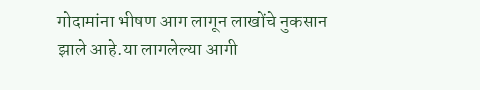गोदामांना भीषण आग लागून लाखोंचे नुकसान झाले आहे.या लागलेल्या आगी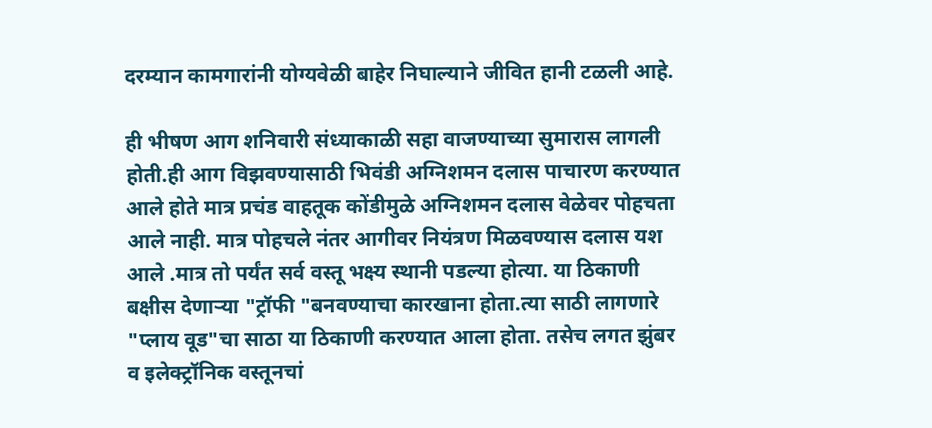दरम्यान कामगारांनी योग्यवेळी बाहेर निघाल्याने जीवित हानी टळली आहे.

ही भीषण आग शनिवारी संध्याकाळी सहा वाजण्याच्या सुमारास लागली होती.ही आग विझवण्यासाठी भिवंडी अग्निशमन दलास पाचारण करण्यात आले होते मात्र प्रचंड वाहतूक कोंडीमुळे अग्निशमन दलास वेळेवर पोहचता आले नाही. मात्र पोहचले नंतर आगीवर नियंत्रण मिळवण्यास दलास यश आले .मात्र तो पर्यंत सर्व वस्तू भक्ष्य स्थानी पडल्या होत्या. या ठिकाणी बक्षीस देणाऱ्या "ट्रॉफी "बनवण्याचा कारखाना होता.त्या साठी लागणारे "प्लाय वूड"चा साठा या ठिकाणी करण्यात आला होता. तसेच लगत झुंबर व इलेक्ट्रॉनिक वस्तूनचां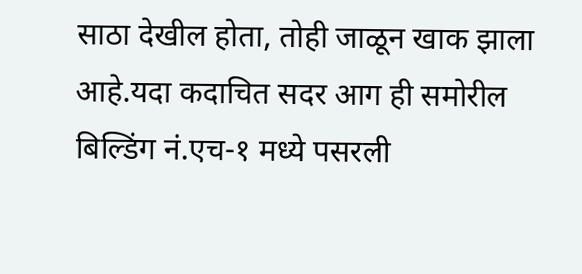साठा देखील होता, तोही जाळून खाक झाला आहे.यदा कदाचित सदर आग ही समोरील बिल्डिंग नं.एच-१ मध्ये पसरली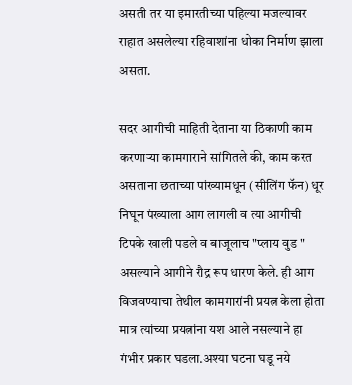असती तर या इमारतीच्या पहिल्या मजल्यावर राहात असलेल्या रहिवाशांना धोका निर्माण झाला असता.

सदर आगीची माहिती देताना या ठिकाणी काम करणाऱ्या कामगाराने सांगितले की, काम करत असताना छताच्या पांख्यामधून (सीलिंग फॅन) धूर निघून पंख्याला आग लागली व त्या आगीची टिपके खाली पडले व बाजूलाच "प्लाय वुड " असल्याने आगीने रौद्र रूप धारण केले. ही आग विजवण्याचा तेथील कामगारांनी प्रयत्न केला होता मात्र त्यांच्या प्रयत्नांना यश आले नसल्याने हा गंभीर प्रकार घडला.अश्या घटना घडू नये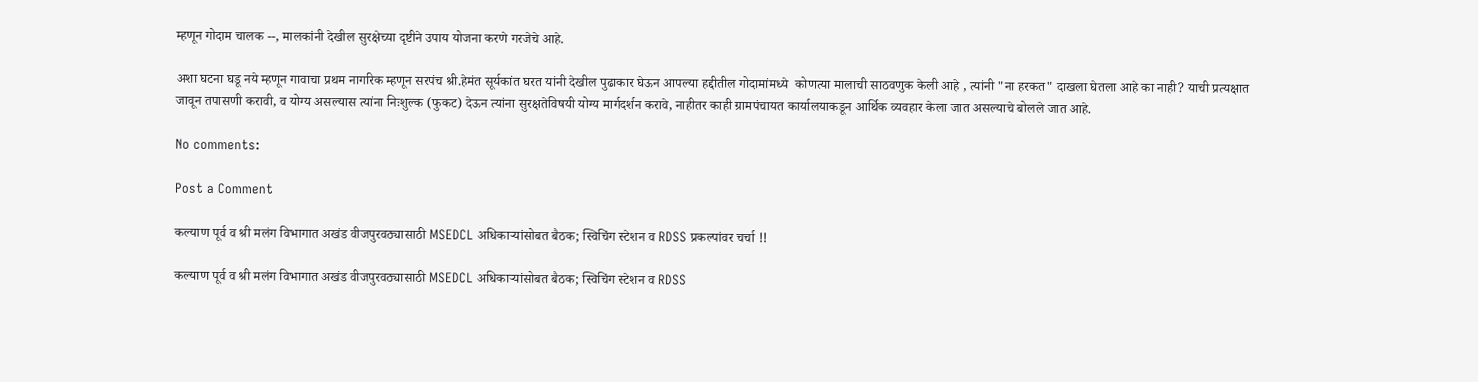म्हणून गोदाम चालक --, मालकांनी देखील सुरक्षेच्या दृष्टीने उपाय योजना करणे गरजेचे आहे.

अशा घटना घडू नये म्हणून गावाचा प्रथम नागरिक म्हणून सरपंच श्री.हेमंत सूर्यकांत घरत यांनी देखील पुढाकार घेऊन आपल्या हद्दीतील गोदामांमध्ये  कोणत्या मालाची साठवणुक केली आहे , त्यांनी "ना हरकत" दाखला घेतला आहे का नाही? याची प्रत्यक्षात जावून तपासणी करावी, व योग्य असल्यास त्यांना निःशुल्क (फुकट) देऊन त्यांना सुरक्षतेविषयी योग्य मार्गदर्शन करावे, नाहीतर काही ग्रामपंचायत कार्यालयाकडून आर्थिक व्यवहार केला जात असल्याचे बोलले जात आहे.

No comments:

Post a Comment

कल्याण पूर्व व श्री मलंग विभागात अखंड वीजपुरवठ्यासाठी MSEDCL अधिकाऱ्यांसोबत बैठक; स्विचिंग स्टेशन व RDSS प्रकल्पांवर चर्चा !!

कल्याण पूर्व व श्री मलंग विभागात अखंड वीजपुरवठ्यासाठी MSEDCL अधिकाऱ्यांसोबत बैठक; स्विचिंग स्टेशन व RDSS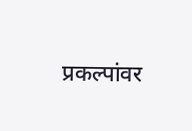प्रकल्पांवर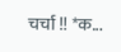चर्चा !! *क...